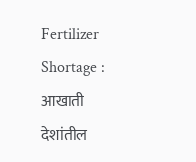Fertilizer Shortage : आखाती देशांतील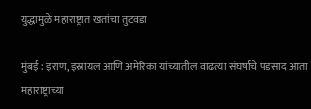युद्धामुळे महाराष्ट्रात खतांचा तुटवडा

मुंबई : इराण, इस्रायल आणि अमेरिका यांच्यातील वाढत्या संघर्षाचे पडसाद आता महाराष्ट्राच्या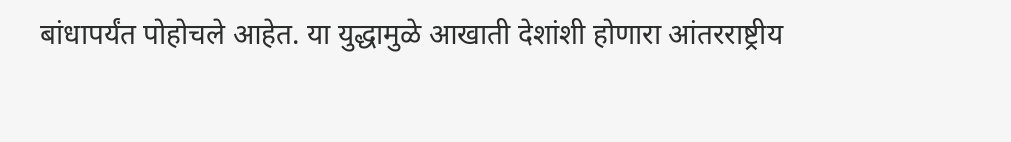बांधापर्यंत पोहोचले आहेत. या युद्धामुळे आखाती देशांशी होणारा आंतरराष्ट्रीय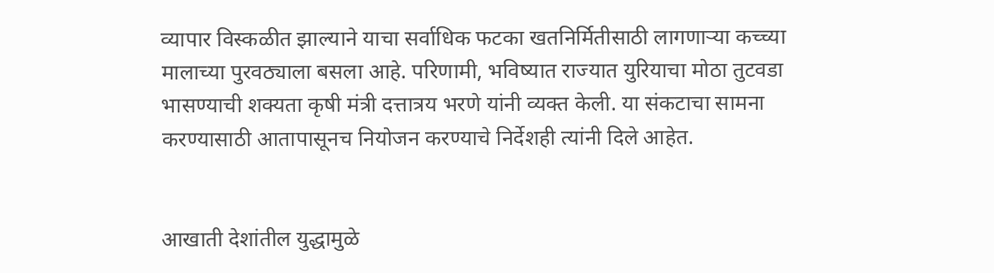व्यापार विस्कळीत झाल्याने याचा सर्वाधिक फटका खतनिर्मितीसाठी लागणाऱ्या कच्च्या मालाच्या पुरवठ्याला बसला आहे. परिणामी, भविष्यात राज्यात युरियाचा मोठा तुटवडा भासण्याची शक्यता कृषी मंत्री दत्तात्रय भरणे यांनी व्यक्त केली. या संकटाचा सामना करण्यासाठी आतापासूनच नियोजन करण्याचे निर्देशही त्यांनी दिले आहेत.


आखाती देशांतील युद्धामुळे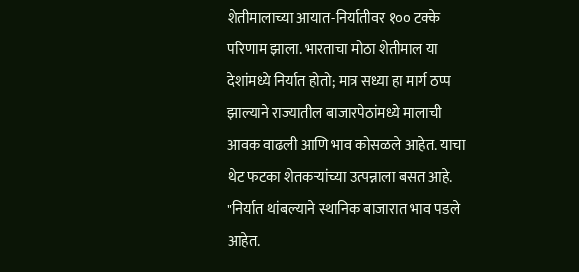शेतीमालाच्या आयात-निर्यातीवर १०० टक्के परिणाम झाला. भारताचा मोठा शेतीमाल या देशांमध्ये निर्यात होतो; मात्र सध्या हा मार्ग ठप्प झाल्याने राज्यातील बाजारपेठांमध्ये मालाची आवक वाढली आणि भाव कोसळले आहेत. याचा थेट फटका शेतकऱ्यांच्या उत्पन्नाला बसत आहे. "निर्यात थांबल्याने स्थानिक बाजारात भाव पडले आहेत.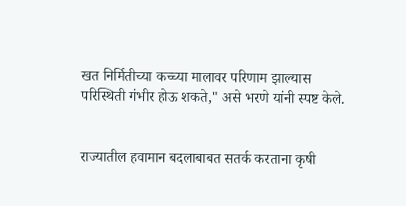खत निर्मितीच्या कच्च्या मालावर परिणाम झाल्यास परिस्थिती गंभीर होऊ शकते," असे भरणे यांनी स्पष्ट केले.


राज्यातील हवामान बदलाबाबत सतर्क करताना कृषी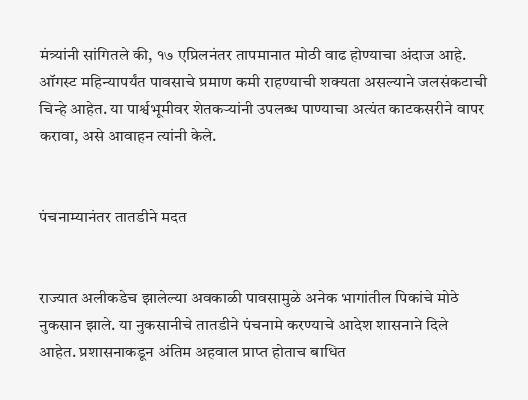मंत्र्यांनी सांगितले की, १७ एप्रिलनंतर तापमानात मोठी वाढ होण्याचा अंदाज आहे. ऑगस्ट महिन्यापर्यंत पावसाचे प्रमाण कमी राहण्याची शक्यता असल्याने जलसंकटाची चिन्हे आहेत. या पार्श्वभूमीवर शेतकऱ्यांनी उपलब्ध पाण्याचा अत्यंत काटकसरीने वापर करावा, असे आवाहन त्यांनी केले.


पंचनाम्यानंतर तातडीने मदत


राज्यात अलीकडेच झालेल्या अवकाळी पावसामुळे अनेक भागांतील पिकांचे मोठे नुकसान झाले. या नुकसानीचे तातडीने पंचनामे करण्याचे आदेश शासनाने दिले आहेत. प्रशासनाकडून अंतिम अहवाल प्राप्त होताच बाधित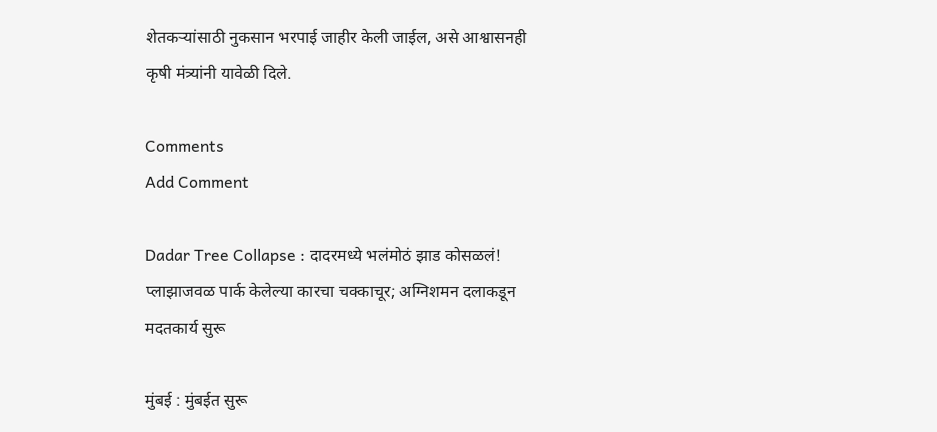शेतकऱ्यांसाठी नुकसान भरपाई जाहीर केली जाईल, असे आश्वासनही कृषी मंत्र्यांनी यावेळी दिले.

Comments
Add Comment

Dadar Tree Collapse : दादरमध्ये भलंमोठं झाड कोसळलं! प्लाझाजवळ पार्क केलेल्या कारचा चक्काचूर; अग्निशमन दलाकडून मदतकार्य सुरू

मुंबई : मुंबईत सुरू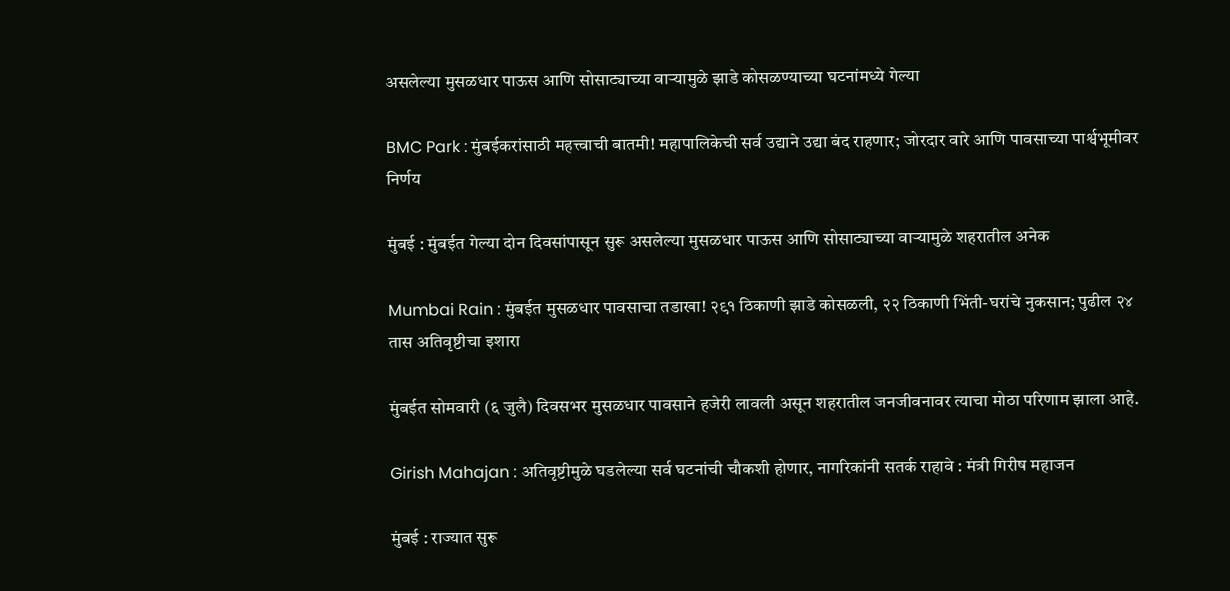असलेल्या मुसळधार पाऊस आणि सोसाट्याच्या वाऱ्यामुळे झाडे कोसळण्याच्या घटनांमध्ये गेल्या

BMC Park : मुंबईकरांसाठी महत्त्वाची बातमी! महापालिकेची सर्व उद्याने उद्या बंद राहणार; जोरदार वारे आणि पावसाच्या पार्श्वभूमीवर निर्णय

मुंबई : मुंबईत गेल्या दोन दिवसांपासून सुरू असलेल्या मुसळधार पाऊस आणि सोसाट्याच्या वाऱ्यामुळे शहरातील अनेक

Mumbai Rain : मुंबईत मुसळधार पावसाचा तडाखा! २९१ ठिकाणी झाडे कोसळली, २२ ठिकाणी भिंती-घरांचे नुकसान; पुढील २४ तास अतिवृष्टीचा इशारा

मुंबईत सोमवारी (६ जुलै) दिवसभर मुसळधार पावसाने हजेरी लावली असून शहरातील जनजीवनावर त्याचा मोठा परिणाम झाला आहे.

Girish Mahajan : अतिवृष्टीमुळे घडलेल्या सर्व घटनांची चौकशी होणार, नागरिकांनी सतर्क राहावे : मंत्री गिरीष महाजन

मुंबई : राज्यात सुरू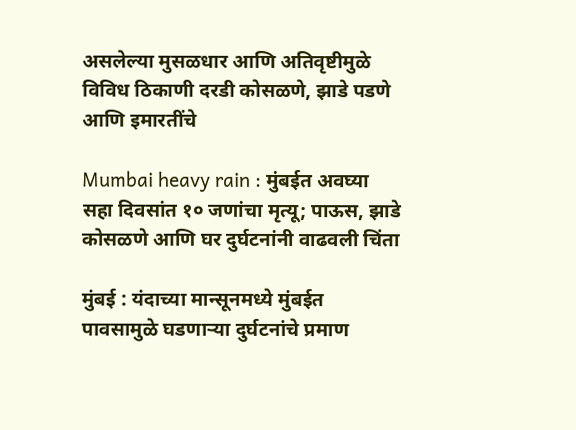असलेल्या मुसळधार आणि अतिवृष्टीमुळे विविध ठिकाणी दरडी कोसळणे, झाडे पडणे आणि इमारतींचे

Mumbai heavy rain : मुंबईत अवघ्या सहा दिवसांत १० जणांचा मृत्यू; पाऊस, झाडे कोसळणे आणि घर दुर्घटनांनी वाढवली चिंता

मुंबई : यंदाच्या मान्सूनमध्ये मुंबईत पावसामुळे घडणाऱ्या दुर्घटनांचे प्रमाण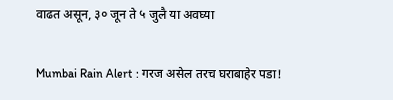वाढत असून, ३० जून ते ५ जुलै या अवघ्या

Mumbai Rain Alert : गरज असेल तरच घराबाहेर पडा!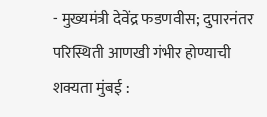- मुख्यमंत्री देवेंद्र फडणवीस; दुपारनंतर परिस्थिती आणखी गंभीर होण्याची शक्यता मुंबई :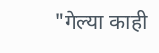"गेल्या काही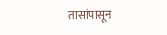तासांपासून